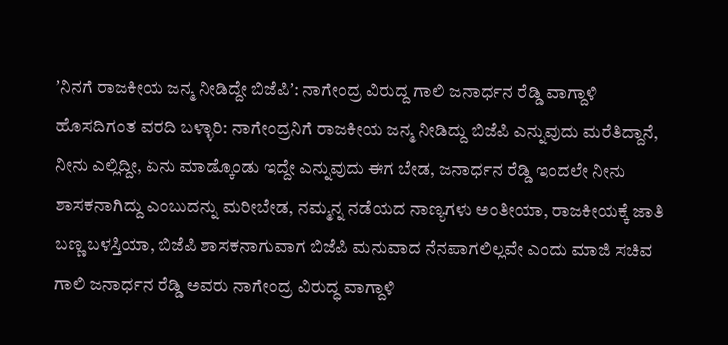ʼನಿನಗೆ ರಾಜಕೀಯ ಜನ್ಮ ನೀಡಿದ್ದೇ ಬಿಜೆಪಿʼ: ನಾಗೇಂದ್ರ ವಿರುದ್ದ ಗಾಲಿ ಜನಾರ್ಧನ ರೆಡ್ಡಿ ವಾಗ್ದಾಳಿ
ಹೊಸದಿಗಂತ ವರದಿ ಬಳ್ಳಾರಿ: ನಾಗೇಂದ್ರನಿಗೆ ರಾಜಕೀಯ ಜನ್ಮ ನೀಡಿದ್ದು ಬಿಜೆಪಿ ಎನ್ನುವುದು ಮರೆತಿದ್ದಾನೆ, ನೀನು ಎಲ್ಲಿದ್ದೀ, ಏನು ಮಾಡ್ಕೊಂಡು ಇದ್ದೇ ಎನ್ನುವುದು ಈಗ ಬೇಡ, ಜನಾರ್ಧನ ರೆಡ್ಡಿ ಇಂದಲೇ ನೀನು ಶಾಸಕನಾಗಿದ್ದು ಎಂಬುದನ್ನು ಮರೀಬೇಡ, ನಮ್ಮನ್ನ ನಡೆಯದ ನಾಣ್ಯಗಳು ಅಂತೀಯಾ, ರಾಜಕೀಯಕ್ಕೆ ಜಾತಿ ಬಣ್ಣ ಬಳಸ್ತಿಯಾ, ಬಿಜೆಪಿ ಶಾಸಕನಾಗುವಾಗ ಬಿಜೆಪಿ ಮನುವಾದ ನೆನಪಾಗಲಿಲ್ಲವೇ ಎಂದು ಮಾಜಿ ಸಚಿವ ಗಾಲಿ ಜನಾರ್ಧನ ರೆಡ್ಡಿ ಅವರು ನಾಗೇಂದ್ರ ವಿರುದ್ಧ ವಾಗ್ದಾಳಿ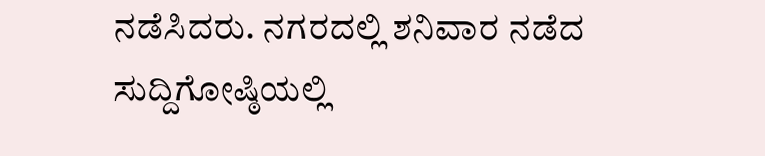ನಡೆಸಿದರು. ನಗರದಲ್ಲಿ ಶನಿವಾರ ನಡೆದ ಸುದ್ದಿಗೋಷ್ಠಿಯಲ್ಲಿ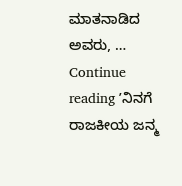ಮಾತನಾಡಿದ ಅವರು, … Continue reading ʼನಿನಗೆ ರಾಜಕೀಯ ಜನ್ಮ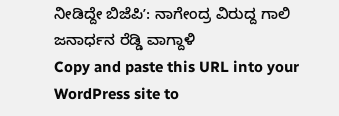ನೀಡಿದ್ದೇ ಬಿಜೆಪಿʼ: ನಾಗೇಂದ್ರ ವಿರುದ್ದ ಗಾಲಿ ಜನಾರ್ಧನ ರೆಡ್ಡಿ ವಾಗ್ದಾಳಿ
Copy and paste this URL into your WordPress site to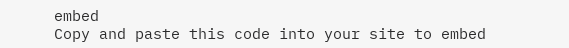embed
Copy and paste this code into your site to embed